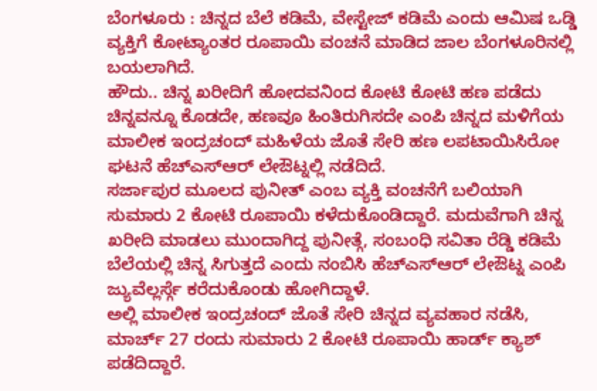ಬೆಂಗಳೂರು : ಚಿನ್ನದ ಬೆಲೆ ಕಡಿಮೆ, ವೇಸ್ಟೇಜ್ ಕಡಿಮೆ ಎಂದು ಆಮಿಷ ಒಡ್ಡಿ ವ್ಯಕ್ತಿಗೆ ಕೋಟ್ಯಾಂತರ ರೂಪಾಯಿ ವಂಚನೆ ಮಾಡಿದ ಜಾಲ ಬೆಂಗಳೂರಿನಲ್ಲಿ ಬಯಲಾಗಿದೆ.
ಹೌದು.. ಚಿನ್ನ ಖರೀದಿಗೆ ಹೋದವನಿಂದ ಕೋಟಿ ಕೋಟಿ ಹಣ ಪಡೆದು ಚಿನ್ನವನ್ನೂ ಕೊಡದೇ, ಹಣವೂ ಹಿಂತಿರುಗಿಸದೇ ಎಂಪಿ ಚಿನ್ನದ ಮಳಿಗೆಯ ಮಾಲೀಕ ಇಂದ್ರಚಂದ್ ಮಹಿಳೆಯ ಜೊತೆ ಸೇರಿ ಹಣ ಲಪಟಾಯಿಸಿರೋ ಘಟನೆ ಹೆಚ್ಎಸ್ಆರ್ ಲೇಔಟ್ನಲ್ಲಿ ನಡೆದಿದೆ.
ಸರ್ಜಾಪುರ ಮೂಲದ ಪುನೀತ್ ಎಂಬ ವ್ಯಕ್ತಿ ವಂಚನೆಗೆ ಬಲಿಯಾಗಿ ಸುಮಾರು 2 ಕೋಟಿ ರೂಪಾಯಿ ಕಳೆದುಕೊಂಡಿದ್ದಾರೆ. ಮದುವೆಗಾಗಿ ಚಿನ್ನ ಖರೀದಿ ಮಾಡಲು ಮುಂದಾಗಿದ್ದ ಪುನೀತ್ಗೆ, ಸಂಬಂಧಿ ಸವಿತಾ ರೆಡ್ಡಿ ಕಡಿಮೆ ಬೆಲೆಯಲ್ಲಿ ಚಿನ್ನ ಸಿಗುತ್ತದೆ ಎಂದು ನಂಬಿಸಿ ಹೆಚ್ಎಸ್ಆರ್ ಲೇಔಟ್ನ ಎಂಪಿ ಜ್ಯುವೆಲ್ಲರ್ಸ್ಗೆ ಕರೆದುಕೊಂಡು ಹೋಗಿದ್ದಾಳೆ.
ಅಲ್ಲಿ ಮಾಲೀಕ ಇಂದ್ರಚಂದ್ ಜೊತೆ ಸೇರಿ ಚಿನ್ನದ ವ್ಯವಹಾರ ನಡೆಸಿ, ಮಾರ್ಚ್ 27 ರಂದು ಸುಮಾರು 2 ಕೋಟಿ ರೂಪಾಯಿ ಹಾರ್ಡ್ ಕ್ಯಾಶ್ ಪಡೆದಿದ್ದಾರೆ.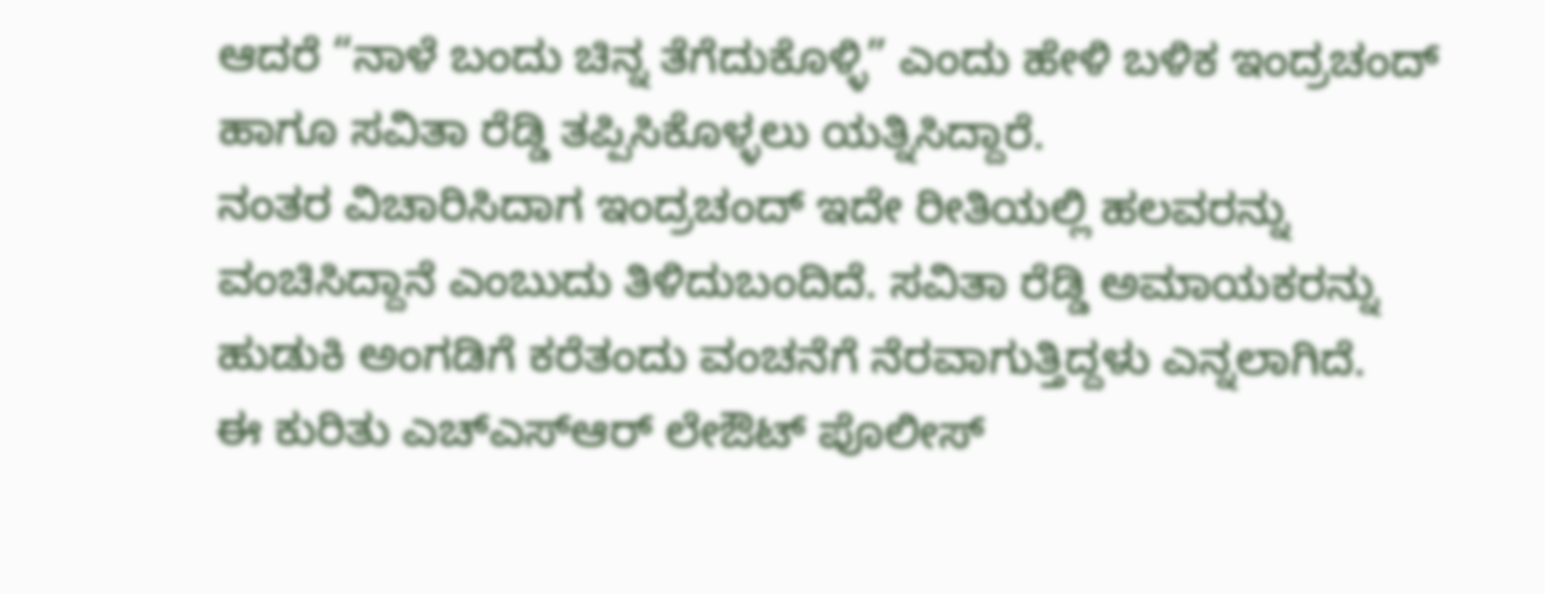ಆದರೆ “ನಾಳೆ ಬಂದು ಚಿನ್ನ ತೆಗೆದುಕೊಳ್ಳಿ” ಎಂದು ಹೇಳಿ ಬಳಿಕ ಇಂದ್ರಚಂದ್ ಹಾಗೂ ಸವಿತಾ ರೆಡ್ಡಿ ತಪ್ಪಿಸಿಕೊಳ್ಳಲು ಯತ್ನಿಸಿದ್ದಾರೆ.
ನಂತರ ವಿಚಾರಿಸಿದಾಗ ಇಂದ್ರಚಂದ್ ಇದೇ ರೀತಿಯಲ್ಲಿ ಹಲವರನ್ನು ವಂಚಿಸಿದ್ದಾನೆ ಎಂಬುದು ತಿಳಿದುಬಂದಿದೆ. ಸವಿತಾ ರೆಡ್ಡಿ ಅಮಾಯಕರನ್ನು ಹುಡುಕಿ ಅಂಗಡಿಗೆ ಕರೆತಂದು ವಂಚನೆಗೆ ನೆರವಾಗುತ್ತಿದ್ದಳು ಎನ್ನಲಾಗಿದೆ.
ಈ ಕುರಿತು ಎಚ್ಎಸ್ಆರ್ ಲೇಔಟ್ ಪೊಲೀಸ್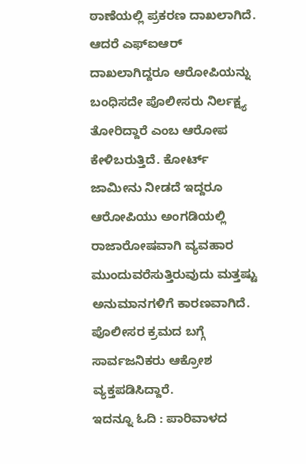ಠಾಣೆಯಲ್ಲಿ ಪ್ರಕರಣ ದಾಖಲಾಗಿದೆ. ಆದರೆ ಎಫ್ಐಆರ್ ದಾಖಲಾಗಿದ್ದರೂ ಆರೋಪಿಯನ್ನು ಬಂಧಿಸದೇ ಪೊಲೀಸರು ನಿರ್ಲಕ್ಷ್ಯ ತೋರಿದ್ದಾರೆ ಎಂಬ ಆರೋಪ ಕೇಳಿಬರುತ್ತಿದೆ. ಕೋರ್ಟ್ ಜಾಮೀನು ನೀಡದೆ ಇದ್ದರೂ ಆರೋಪಿಯು ಅಂಗಡಿಯಲ್ಲಿ ರಾಜಾರೋಷವಾಗಿ ವ್ಯವಹಾರ ಮುಂದುವರೆಸುತ್ತಿರುವುದು ಮತ್ತಷ್ಟು ಅನುಮಾನಗಳಿಗೆ ಕಾರಣವಾಗಿದೆ. ಪೊಲೀಸರ ಕ್ರಮದ ಬಗ್ಗೆ ಸಾರ್ವಜನಿಕರು ಆಕ್ರೋಶ ವ್ಯಕ್ತಪಡಿಸಿದ್ದಾರೆ.
ಇದನ್ನೂ ಓದಿ : ಪಾರಿವಾಳದ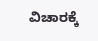ವಿಚಾರಕ್ಕೆ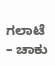ಗಲಾಟೆ – ಚಾಕು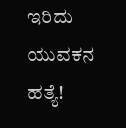ಇರಿದು ಯುವಕನ ಹತ್ಯೆ!